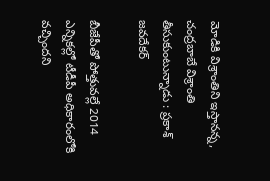మోడికి విశ్రాంతిని ఇస్తానన్న, చంద్రబాబే విశ్రాంతి తీసుకుంటున్నాడు : ప్రకాశ్ జవదేకర్

బీజేపీతో పోత్తువల్లే 2014 ఎన్నికల్లో టీడీపీ అధికారంలోకి వచ్చిందని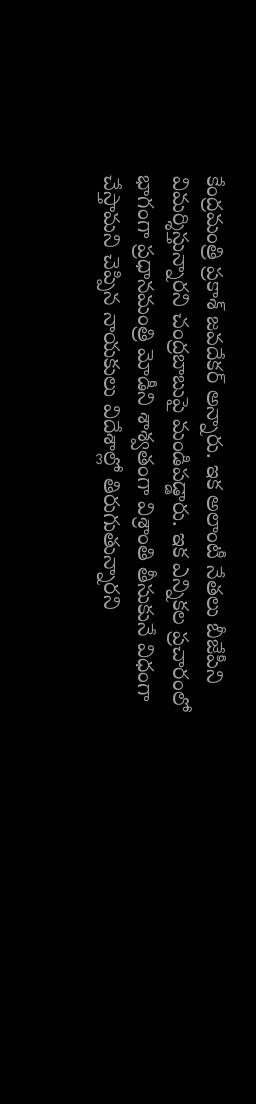కేంద్రమంత్రి ప్రకాశ్ జవదేకర్ అన్నారు. ఇక అలాంటీ నేతలు బీజేపీని విమర్శిస్తున్నారని చంద్రబాబుపై మండిపడ్డారు. ఇక ఎన్నికల ప్రచారంలో భాగంగా ప్రధానమంత్రి మోడీని శాశ్వతంగా విశ్రాంతి తీసుకునే విధంగా చేస్తామని చెప్పిన నాయకులు విదేశాల్లో తిరుగుతున్నారని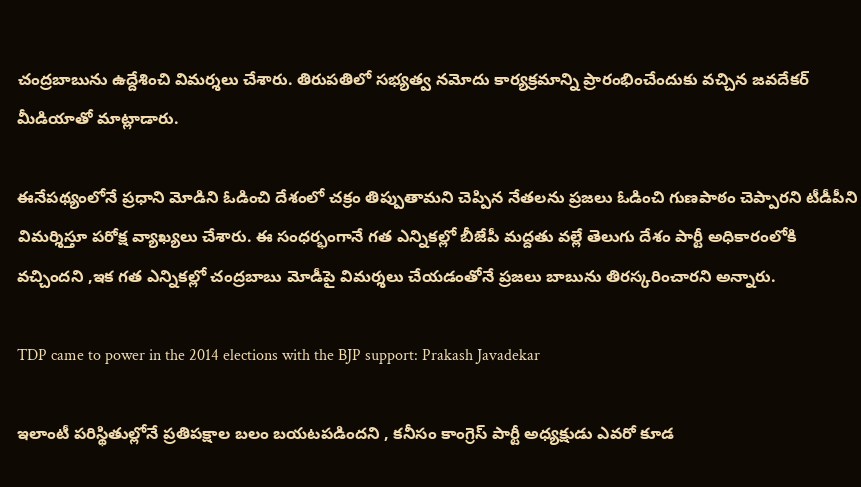చంద్రబాబును ఉద్దేశించి విమర్శలు చేశారు. తిరుపతిలో సభ్యత్వ నమోదు కార్యక్రమాన్ని ప్రారంభించేందుకు వచ్చిన జవదేకర్ మీడియాతో మాట్లాడారు.

ఈనేపథ్యంలోనే ప్రధాని మోడిని ఓడించి దేశంలో చక్రం తిప్పుతామని చెప్పిన నేతలను ప్రజలు ఓడించి గుణపాఠం చెప్పారని టీడీపీని విమర్శిస్తూ పరోక్ష వ్యాఖ్యలు చేశారు. ఈ సంధర్భంగానే గత ఎన్నికల్లో బీజేపీ మద్దతు వల్లే తెలుగు దేశం పార్టీ అధికారంలోకి వచ్చిందని ,ఇక గత ఎన్నికల్లో చంద్రబాబు మోడీపై విమర్శలు చేయడంతోనే ప్రజలు బాబును తిరస్కరించారని అన్నారు.

TDP came to power in the 2014 elections with the BJP support: Prakash Javadekar

ఇలాంటీ పరిస్థితుల్లోనే ప్రతిపక్షాల బలం బయటపడిందని , కనీసం కాంగ్రెస్ పార్టీ అధ్యక్షుడు ఎవరో కూడ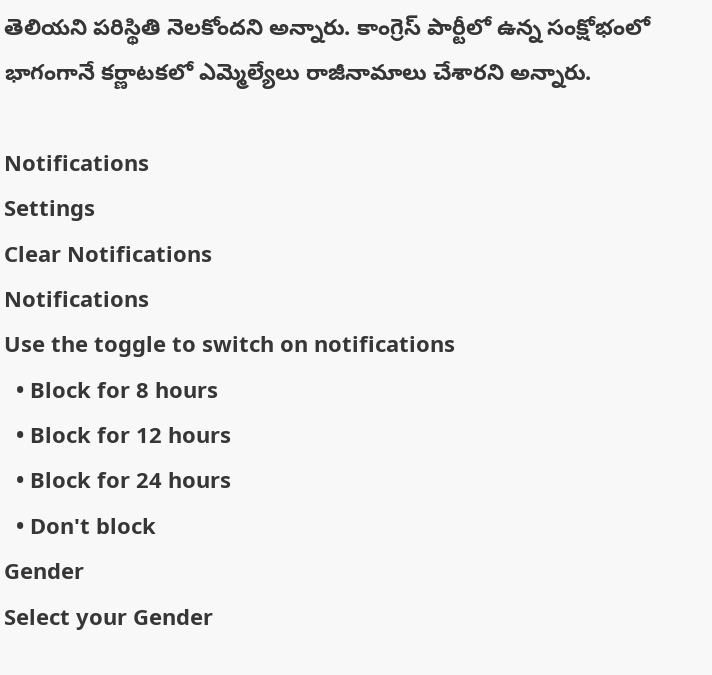తెలియని పరిస్థితి నెలకోందని అన్నారు. కాంగ్రెస్ పార్టీలో ఉన్న సంక్షోభంలో భాగంగానే కర్ణాటకలో ఎమ్మెల్యేలు రాజీనామాలు చేశారని అన్నారు.

Notifications
Settings
Clear Notifications
Notifications
Use the toggle to switch on notifications
  • Block for 8 hours
  • Block for 12 hours
  • Block for 24 hours
  • Don't block
Gender
Select your Gender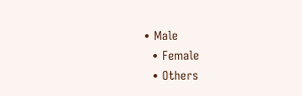• Male
  • Female
  • Others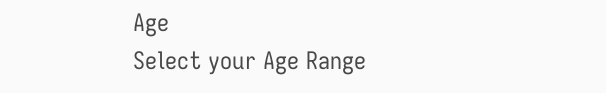Age
Select your Age Range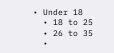• Under 18
  • 18 to 25
  • 26 to 35
  •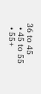36 to 45
  • 45 to 55
  • 55+